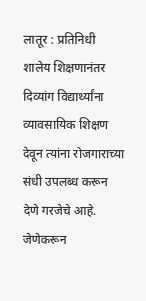लातूर : प्रतिनिधी
शालेय शिक्षणानंतर दिव्यांग विद्यार्थ्यांना व्यावसायिक शिक्षण देवून त्यांना रोजगाराच्या संधी उपलब्ध करून देणे गरजेचे आहे. जेणेकरून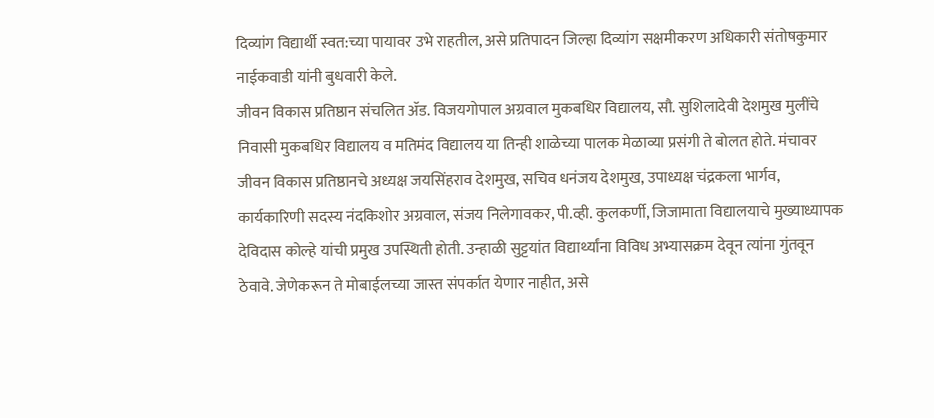दिव्यांग विद्यार्थी स्वत:च्या पायावर उभे राहतील, असे प्रतिपादन जिल्हा दिव्यांग सक्षमीकरण अधिकारी संतोषकुमार नाईकवाडी यांनी बुधवारी केले.
जीवन विकास प्रतिष्ठान संचलित ॲड. विजयगोपाल अग्रवाल मुकबधिर विद्यालय, सौ. सुशिलादेवी देशमुख मुलींचे निवासी मुकबधिर विद्यालय व मतिमंद विद्यालय या तिन्ही शाळेच्या पालक मेळाव्या प्रसंगी ते बोलत होते. मंचावर जीवन विकास प्रतिष्ठानचे अध्यक्ष जयसिंहराव देशमुख, सचिव धनंजय देशमुख, उपाध्यक्ष चंद्रकला भार्गव, कार्यकारिणी सदस्य नंदकिशोर अग्रवाल, संजय निलेगावकर, पी.व्ही. कुलकर्णी, जिजामाता विद्यालयाचे मुख्याध्यापक देविदास कोल्हे यांची प्रमुख उपस्थिती होती. उन्हाळी सुट्टयांत विद्यार्थ्यांना विविध अभ्यासक्रम देवून त्यांना गुंतवून ठेवावे. जेणेकरून ते मोबाईलच्या जास्त संपर्कात येणार नाहीत, असे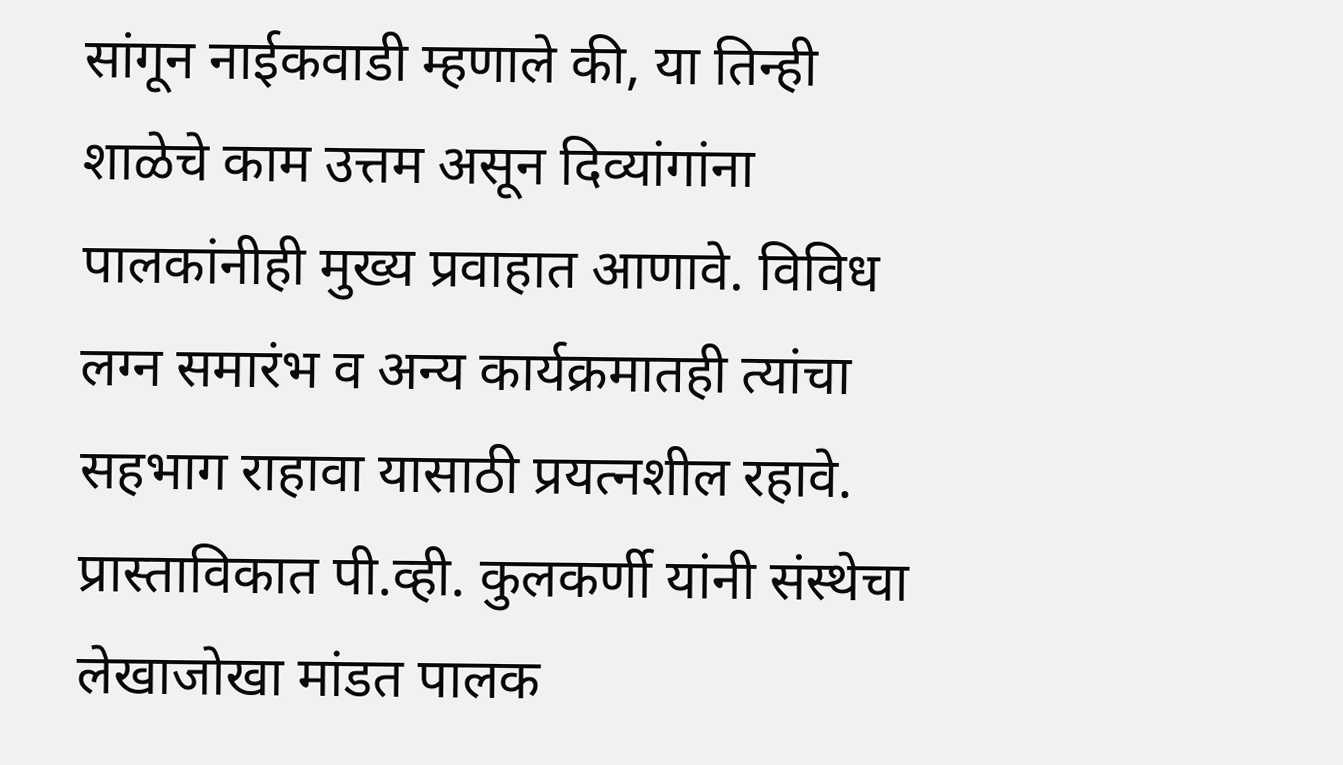सांगून नाईकवाडी म्हणाले की, या तिन्ही शाळेचे काम उत्तम असून दिव्यांगांना पालकांनीही मुख्य प्रवाहात आणावे. विविध लग्न समारंभ व अन्य कार्यक्रमातही त्यांचा सहभाग राहावा यासाठी प्रयत्नशील रहावे.
प्रास्ताविकात पी.व्ही. कुलकर्णी यांनी संस्थेचा लेखाजोखा मांडत पालक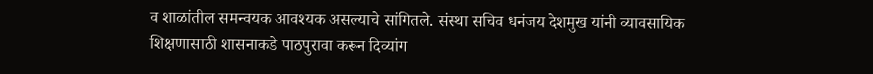व शाळांतील समन्वयक आवश्यक असल्याचे सांगितले. संस्था सचिव धनंजय देशमुख यांनी व्यावसायिक शिक्षणासाठी शासनाकडे पाठपुरावा करून दिव्यांग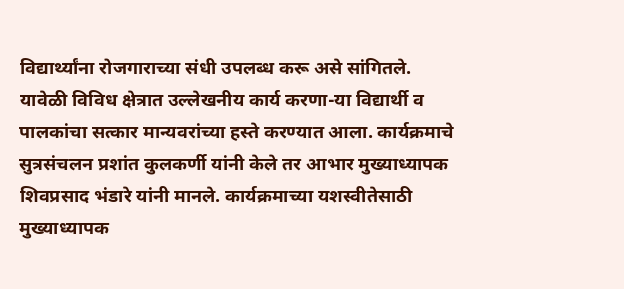विद्यार्थ्यांना रोजगाराच्या संधी उपलब्ध करू असे सांगितले. यावेळी विविध क्षेत्रात उल्लेखनीय कार्य करणा-या विद्यार्थी व पालकांचा सत्कार मान्यवरांच्या हस्ते करण्यात आला. कार्यक्रमाचे सुत्रसंचलन प्रशांत कुलकर्णी यांनी केले तर आभार मुख्याध्यापक शिवप्रसाद भंडारे यांनी मानले. कार्यक्रमाच्या यशस्वीतेसाठी मुख्याध्यापक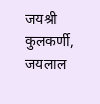जयश्री कुलकर्णी, जयलाल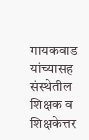गायकवाड यांच्यासह संस्थेतील शिक्षक व शिक्षकेत्तर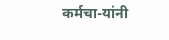कर्मचा-यांनी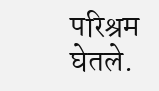परिश्रम घेतले.